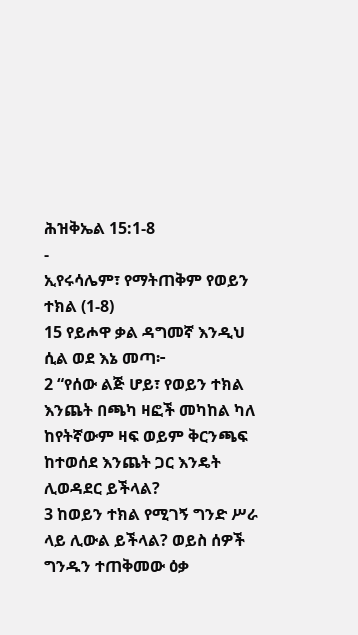ሕዝቅኤል 15:1-8
-
ኢየሩሳሌም፣ የማትጠቅም የወይን ተክል (1-8)
15 የይሖዋ ቃል ዳግመኛ እንዲህ ሲል ወደ እኔ መጣ፦
2 “የሰው ልጅ ሆይ፣ የወይን ተክል እንጨት በጫካ ዛፎች መካከል ካለ ከየትኛውም ዛፍ ወይም ቅርንጫፍ ከተወሰደ እንጨት ጋር እንዴት ሊወዳደር ይችላል?
3 ከወይን ተክል የሚገኝ ግንድ ሥራ ላይ ሊውል ይችላል? ወይስ ሰዎች ግንዱን ተጠቅመው ዕቃ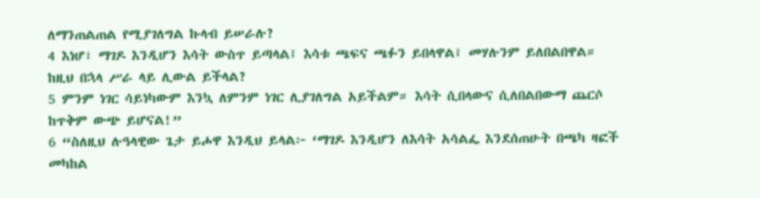ለማንጠልጠል የሚያገለግል ኩላብ ይሠራሉ?
4 እነሆ፣ ማገዶ እንዲሆን እሳት ውስጥ ይጣላል፤ እሳቱ ጫፍና ጫፉን ይበላዋል፤ መሃሉንም ይለበልበዋል። ከዚህ በኋላ ሥራ ላይ ሊውል ይችላል?
5 ምንም ነገር ሳይነካውም እንኳ ለምንም ነገር ሊያገለግል አይችልም። እሳት ሲበላውና ሲለበልበውማ ጨርሶ ከጥቅም ውጭ ይሆናል!”
6 “ስለዚህ ሉዓላዊው ጌታ ይሖዋ እንዲህ ይላል፦ ‘ማገዶ እንዲሆን ለእሳት አሳልፌ እንደሰጠሁት በጫካ ዛፎች መካከል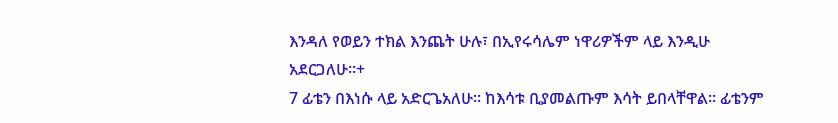እንዳለ የወይን ተክል እንጨት ሁሉ፣ በኢየሩሳሌም ነዋሪዎችም ላይ እንዲሁ አደርጋለሁ።+
7 ፊቴን በእነሱ ላይ አድርጌአለሁ። ከእሳቱ ቢያመልጡም እሳት ይበላቸዋል። ፊቴንም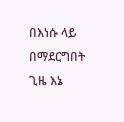በእነሱ ላይ በማደርግበት ጊዜ እኔ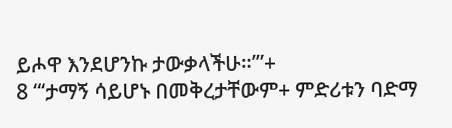ይሖዋ እንደሆንኩ ታውቃላችሁ።’”+
8 “‘ታማኝ ሳይሆኑ በመቅረታቸውም+ ምድሪቱን ባድማ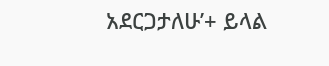አደርጋታለሁ’+ ይላል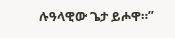ሉዓላዊው ጌታ ይሖዋ።”